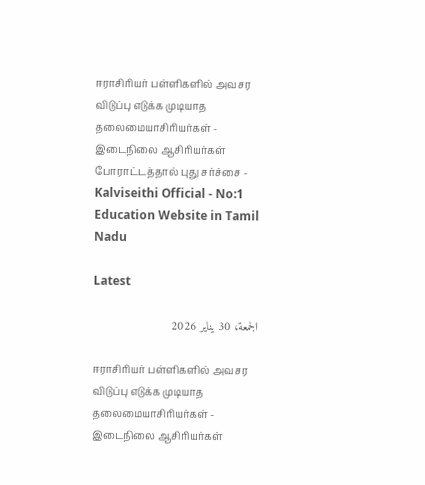ஈராசிரியர் பள்ளிகளில் அவசர விடுப்பு எடுக்க முடியாத தலைமையாசிரியர்கள் - இடைநிலை ஆசிரியர்கள் போராட்டத்தால் புது சர்ச்சை - Kalviseithi Official - No:1 Education Website in Tamil Nadu

Latest

الجمعة، 30 يناير 2026

ஈராசிரியர் பள்ளிகளில் அவசர விடுப்பு எடுக்க முடியாத தலைமையாசிரியர்கள் - இடைநிலை ஆசிரியர்கள்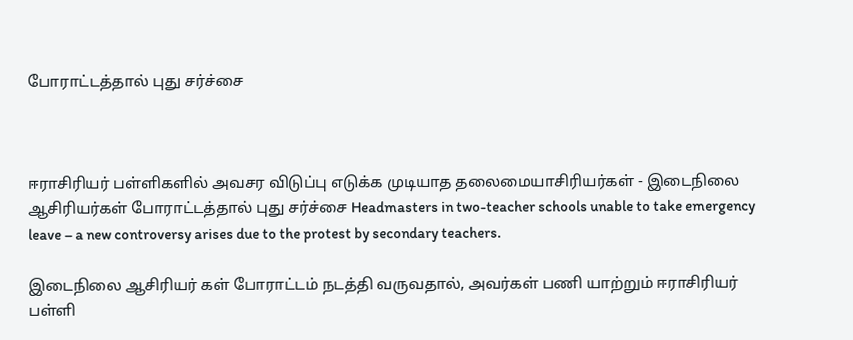போராட்டத்தால் புது சர்ச்சை



ஈராசிரியர் பள்ளிகளில் அவசர விடுப்பு எடுக்க முடியாத தலைமையாசிரியர்கள் - இடைநிலை ஆசிரியர்கள் போராட்டத்தால் புது சர்ச்சை Headmasters in two-teacher schools unable to take emergency leave – a new controversy arises due to the protest by secondary teachers.

இடைநிலை ஆசிரியர் கள் போராட்டம் நடத்தி வருவதால், அவர்கள் பணி யாற்றும் ஈராசிரியர் பள்ளி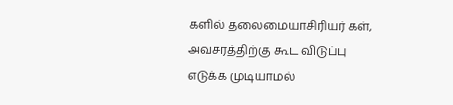களில் தலைமையாசிரியர் கள், அவசரத்திற்கு கூட விடுப்பு எடுக்க முடியாமல்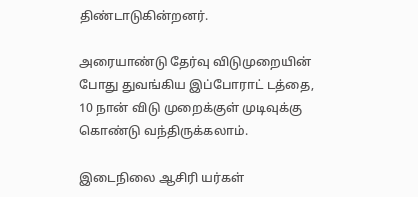திண்டாடுகின்றனர்.

அரையாண்டு தேர்வு விடுமுறையின் போது துவங்கிய இப்போராட் டத்தை, 10 நான் விடு முறைக்குள் முடிவுக்கு கொண்டு வந்திருக்கலாம்.

இடைநிலை ஆசிரி யர்கள்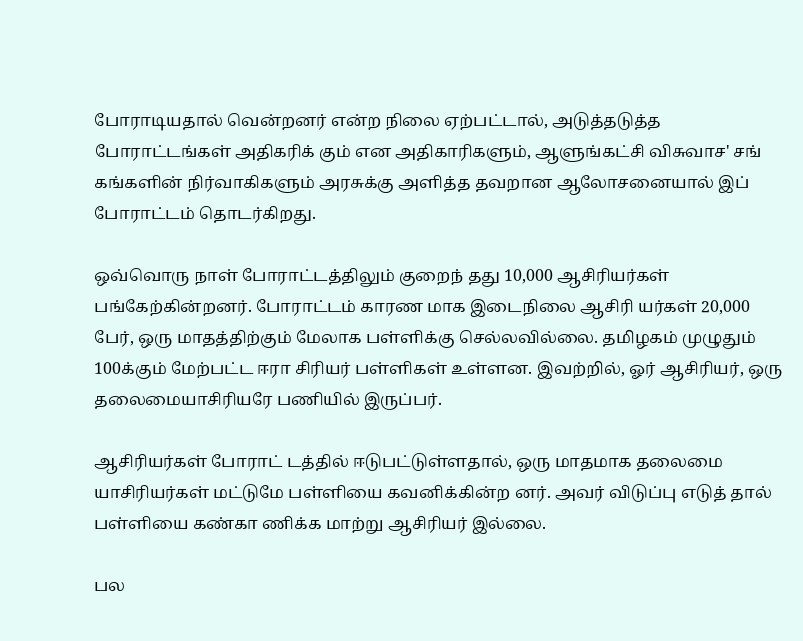போராடியதால் வென்றனர் என்ற நிலை ஏற்பட்டால், அடுத்தடுத்த போராட்டங்கள் அதிகரிக் கும் என அதிகாரிகளும், ஆளுங்கட்சி விசுவாச' சங் கங்களின் நிர்வாகிகளும் அரசுக்கு அளித்த தவறான ஆலோசனையால் இப் போராட்டம் தொடர்கிறது.

ஒவ்வொரு நாள் போராட்டத்திலும் குறைந் தது 10,000 ஆசிரியர்கள் பங்கேற்கின்றனர். போராட்டம் காரண மாக இடைநிலை ஆசிரி யர்கள் 20,000 பேர், ஒரு மாதத்திற்கும் மேலாக பள்ளிக்கு செல்லவில்லை. தமிழகம் முழுதும் 100க்கும் மேற்பட்ட ஈரா சிரியர் பள்ளிகள் உள்ளன. இவற்றில், ஓர் ஆசிரியர், ஒரு தலைமையாசிரியரே பணியில் இருப்பர்.

ஆசிரியர்கள் போராட் டத்தில் ஈடுபட்டுள்ளதால், ஒரு மாதமாக தலைமை யாசிரியர்கள் மட்டுமே பள்ளியை கவனிக்கின்ற னர். அவர் விடுப்பு எடுத் தால் பள்ளியை கண்கா ணிக்க மாற்று ஆசிரியர் இல்லை.

பல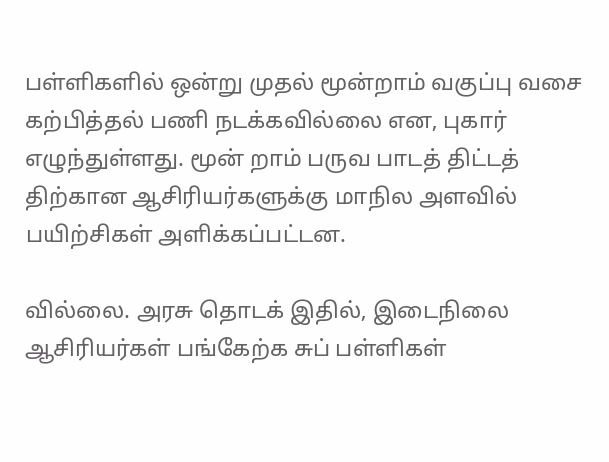பள்ளிகளில் ஒன்று முதல் மூன்றாம் வகுப்பு வசை கற்பித்தல் பணி நடக்கவில்லை என, புகார் எழுந்துள்ளது. மூன் றாம் பருவ பாடத் திட்டத் திற்கான ஆசிரியர்களுக்கு மாநில அளவில் பயிற்சிகள் அளிக்கப்பட்டன.

வில்லை. அரசு தொடக் இதில், இடைநிலை ஆசிரியர்கள் பங்கேற்க சுப் பள்ளிகள்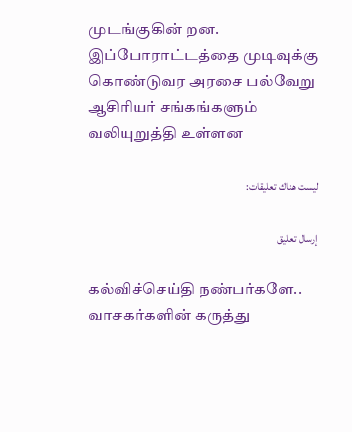முடங்குகின் றன. இப்போராட்டத்தை முடிவுக்கு கொண்டுவர அரசை பல்வேறு ஆசிரியர் சங்கங்களும் வலியுறுத்தி உள்ளன

ليست هناك تعليقات:

إرسال تعليق

கல்விச்செய்தி நண்பர்களே.. வாசகர்களின் கருத்து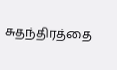சுதந்திரத்தை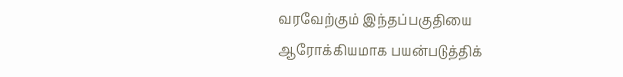வரவேற்கும் இந்தப்பகுதியை ஆரோக்கியமாக பயன்படுத்திக்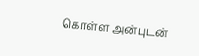கொள்ள அன்புடன்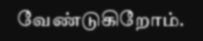வேண்டுகிறோம்.